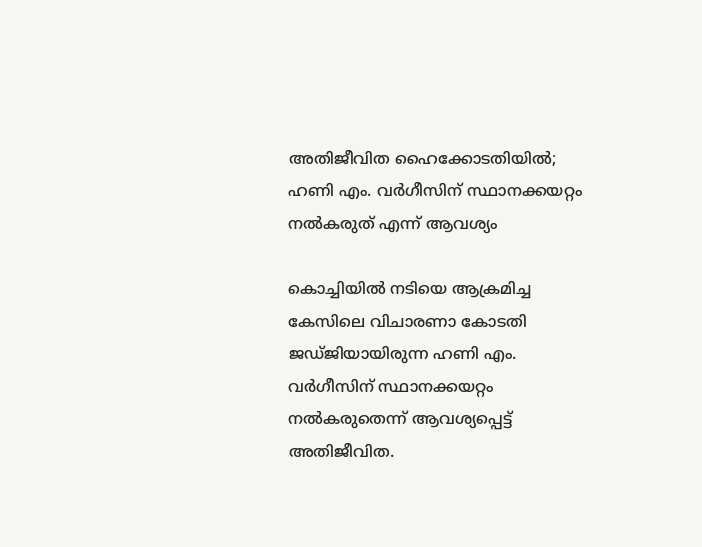അതിജീവിത ഹൈക്കോടതിയിൽ; ഹണി എം. വർഗീസിന് സ്ഥാനക്കയറ്റം നൽകരുത് എന്ന് ആവശ്യം

കൊച്ചിയിൽ നടിയെ ആക്രമിച്ച കേസിലെ വിചാരണാ കോടതി ജഡ്ജിയായിരുന്ന ഹണി എം. വർഗീസിന് സ്ഥാനക്കയറ്റം നൽകരുതെന്ന് ആവശ്യപ്പെട്ട് അതിജീവിത.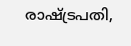രാഷ്ട്രപതി,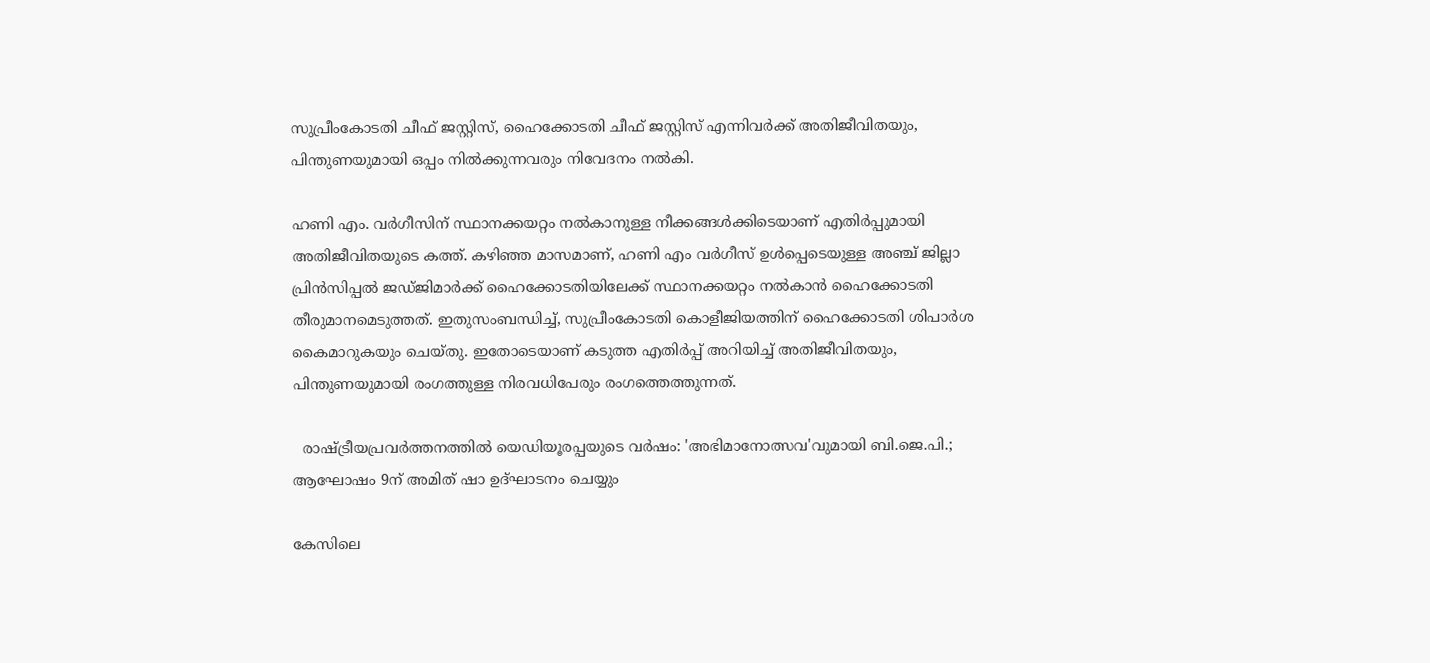സുപ്രീംകോടതി ചീഫ് ജസ്റ്റിസ്, ഹൈക്കോടതി ചീഫ് ജസ്റ്റിസ് എന്നിവർക്ക് അതിജീവിതയും, പിന്തുണയുമായി ഒപ്പം നിൽക്കുന്നവരും നിവേദനം നൽകി.

ഹണി എം. വർഗീസിന് സ്ഥാനക്കയറ്റം നൽകാനുള്ള നീക്കങ്ങൾക്കിടെയാണ് എതിർപ്പുമായി അതിജീവിതയുടെ കത്ത്. കഴിഞ്ഞ മാസമാണ്, ഹണി എം വർഗീസ് ഉൾപ്പെടെയുള്ള അഞ്ച് ജില്ലാ പ്രിൻസിപ്പൽ ജഡ്ജിമാർക്ക് ഹൈക്കോടതിയിലേക്ക് സ്ഥാനക്കയറ്റം നൽകാൻ ഹൈക്കോടതി തീരുമാനമെടുത്തത്. ഇതുസംബന്ധിച്ച്, സുപ്രീംകോടതി കൊളീജിയത്തിന് ഹൈക്കോടതി ശിപാർശ കൈമാറുകയും ചെയ്തു. ഇതോടെയാണ് കടുത്ത എതിർപ്പ് അറിയിച്ച് അതിജീവിതയും, പിന്തുണയുമായി രംഗത്തുള്ള നിരവധിപേരും രംഗത്തെത്തുന്നത്.

  രാഷ്ട്രീയപ്രവർത്തനത്തിൽ യെഡിയൂരപ്പയുടെ വർഷം: 'അഭിമാനോത്സവ'വുമായി ബി.ജെ.പി.; ആഘോഷം 9ന് അമിത് ഷാ ഉദ്ഘാടനം ചെയ്യും

കേസിലെ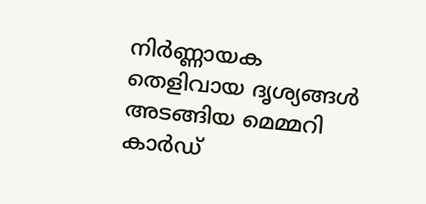നിർണ്ണായക തെളിവായ ദൃശ്യങ്ങൾ അടങ്ങിയ മെമ്മറി കാർഡ്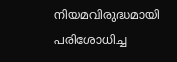നിയമവിരുദ്ധമായി പരിശോധിച്ച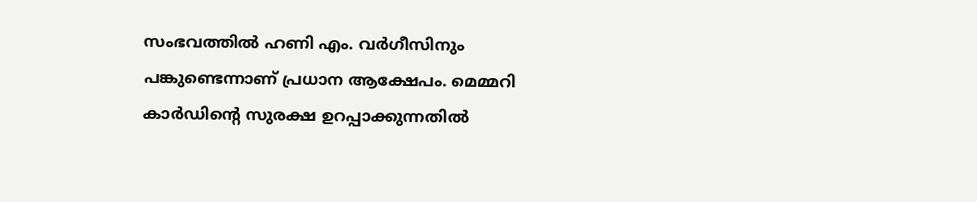സംഭവത്തിൽ ഹണി എം. വർഗീസിനും പങ്കുണ്ടെന്നാണ് പ്രധാന ആക്ഷേപം. മെമ്മറി കാർഡിന്റെ സുരക്ഷ ഉറപ്പാക്കുന്നതിൽ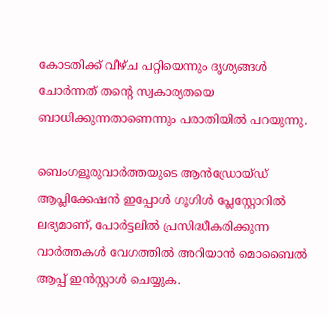കോടതിക്ക് വീഴ്ച പറ്റിയെന്നും ദൃശ്യങ്ങൾ ചോർന്നത് തന്റെ സ്വകാര്യതയെ ബാധിക്കുന്നതാണെന്നും പരാതിയിൽ പറയുന്നു.

ബെംഗളൂരുവാർത്തയുടെ ആൻഡ്രോയ്ഡ് ആപ്ലിക്കേഷൻ ഇപ്പോൾ ഗൂഗിൾ പ്ലേസ്റ്റോറിൽ ലഭ്യമാണ്, പോർട്ടലിൽ പ്രസിദ്ധീകരിക്കുന്ന വാർത്തകൾ വേഗത്തിൽ അറിയാൻ മൊബൈൽ ആപ്പ് ഇൻസ്റ്റാൾ ചെയ്യുക.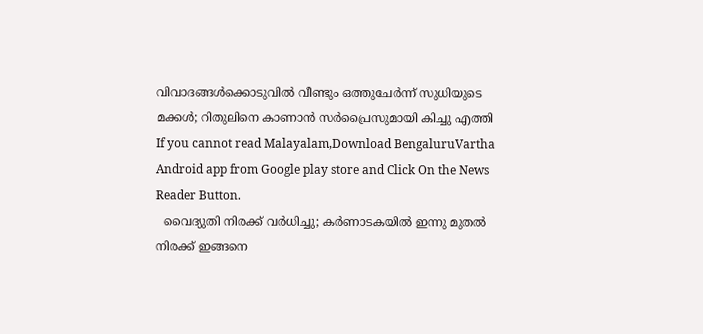വിവാദങ്ങൾക്കൊടുവിൽ വീണ്ടും ഒത്തുചേർന്ന് സുധിയുടെ മക്കൾ; റിതുലിനെ കാണാൻ സർപ്രൈസുമായി കിച്ചു എത്തി
If you cannot read Malayalam,Download BengaluruVartha Android app from Google play store and Click On the News Reader Button.
  വൈദ്യുതി നിരക്ക് വർധിച്ചു; കർണാടകയിൽ ഇന്നു മുതൽ നിരക്ക് ഇങ്ങനെ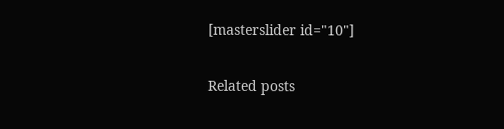[masterslider id="10"]

Related posts